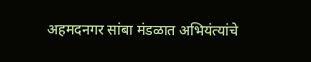अहमदनगर सांबा मंडळात अभियंत्यांचे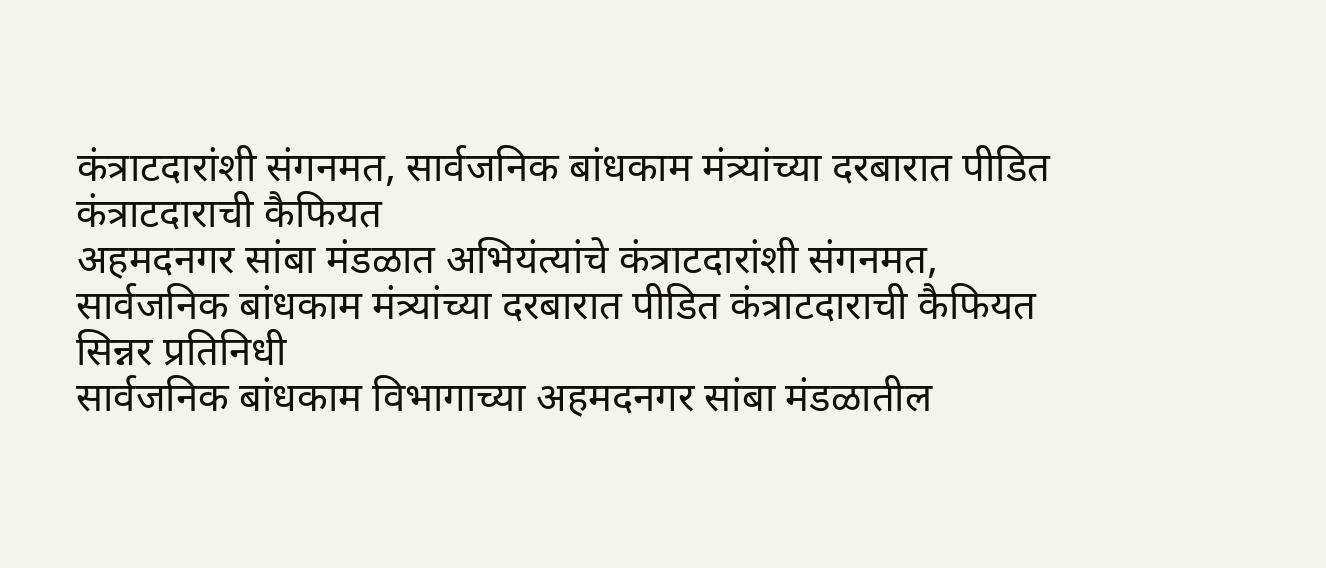कंत्राटदारांशी संगनमत, सार्वजनिक बांधकाम मंत्र्यांच्या दरबारात पीडित कंत्राटदाराची कैफियत
अहमदनगर सांबा मंडळात अभियंत्यांचे कंत्राटदारांशी संगनमत,
सार्वजनिक बांधकाम मंत्र्यांच्या दरबारात पीडित कंत्राटदाराची कैफियत
सिन्नर प्रतिनिधी
सार्वजनिक बांधकाम विभागाच्या अहमदनगर सांबा मंडळातील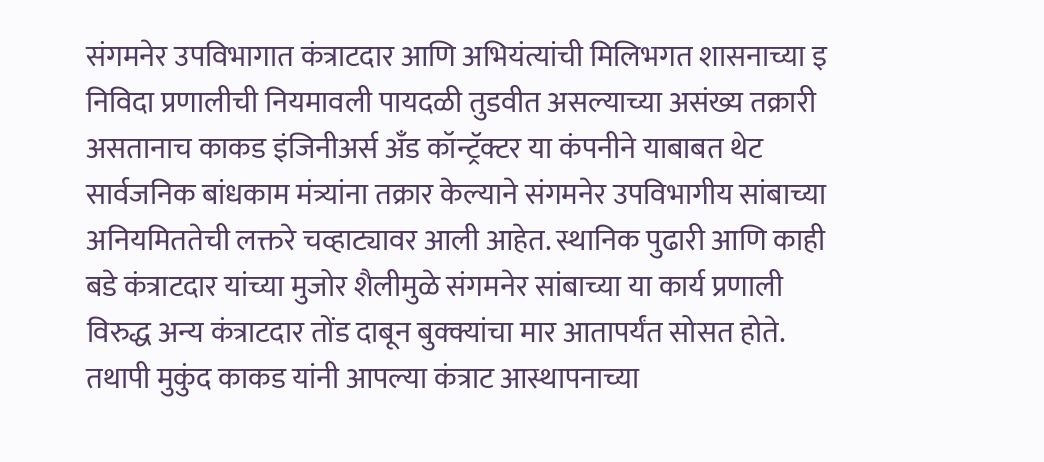संगमनेर उपविभागात कंत्राटदार आणि अभियंत्यांची मिलिभगत शासनाच्या इ निविदा प्रणालीची नियमावली पायदळी तुडवीत असल्याच्या असंख्य तक्रारी असतानाच काकड इंजिनीअर्स अँड कॉन्ट्रॅक्टर या कंपनीने याबाबत थेट सार्वजनिक बांधकाम मंत्र्यांना तक्रार केल्याने संगमनेर उपविभागीय सांबाच्या अनियमिततेची लक्तरे चव्हाट्यावर आली आहेत. स्थानिक पुढारी आणि काही बडे कंत्राटदार यांच्या मुजोर शैलीमुळे संगमनेर सांबाच्या या कार्य प्रणाली विरुद्ध अन्य कंत्राटदार तोंड दाबून बुक्क्यांचा मार आतापर्यंत सोसत होते. तथापी मुकुंद काकड यांनी आपल्या कंत्राट आस्थापनाच्या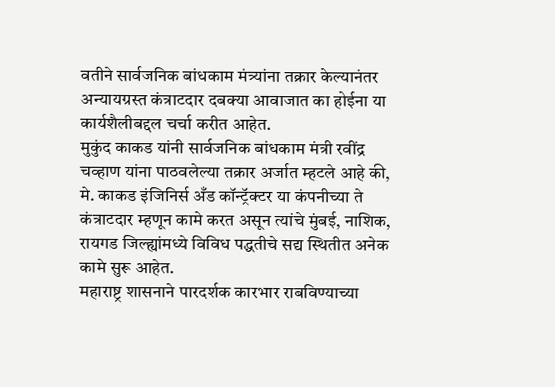वतीने सार्वजनिक बांधकाम मंत्र्यांना तक्रार केल्यानंतर अन्यायग्रस्त कंत्राटदार दबक्या आवाजात का होईना या कार्यशैलीबद्दल चर्चा करीत आहेत.
मुकुंद काकड यांनी सार्वजनिक बांधकाम मंत्री रवींद्र चव्हाण यांना पाठवलेल्या तक्रार अर्जात म्हटले आहे की, मे. काकड इंजिनिर्स अँड कॉन्ट्रॅक्टर या कंपनीच्या ते कंत्राटदार म्हणून कामे करत असून त्यांचे मुंबई, नाशिक, रायगड जिल्ह्यांमध्ये विविध पद्धतीचे सद्य स्थितीत अनेक कामे सुरू आहेत.
महाराष्ट्र शासनाने पारदर्शक कारभार राबविण्याच्या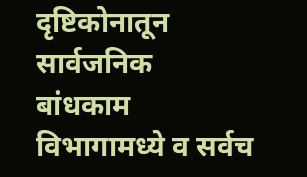दृष्टिकोनातून सार्वजनिक बांधकाम विभागामध्ये व सर्वच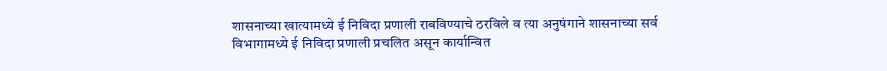शासनाच्या खात्यामध्ये ई निविदा प्रणाली राबविण्याचे ठरविले व त्या अनुषंगाने शासनाच्या सर्व विभागामध्ये ई निविदा प्रणाली प्रचलित असून कार्यान्वित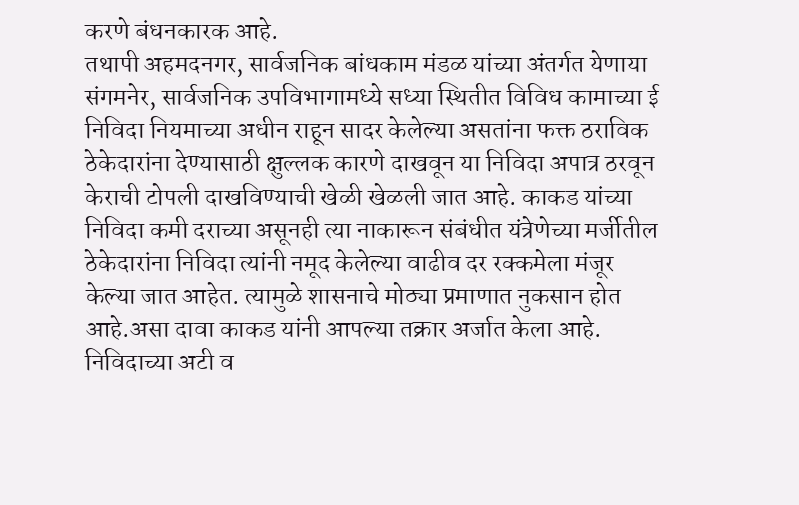करणे बंधनकारक आहे.
तथापी अहमदनगर, सार्वजनिक बांधकाम मंडळ यांच्या अंतर्गत येणाया संगमनेर, सार्वजनिक उपविभागामध्ये सध्या स्थितीत विविध कामाच्या ई निविदा नियमाच्या अधीन राहून सादर केलेल्या असतांना फक्त ठराविक ठेकेदारांना देण्यासाठी क्षुल्लक कारणे दाखवून या निविदा अपात्र ठरवून केराची टोपली दाखविण्याची खेळी खेळली जात आहे. काकड यांच्या निविदा कमी दराच्या असूनही त्या नाकारून संबंधीत यंत्रेणेच्या मर्जीतील ठेकेदारांना निविदा त्यांनी नमूद केलेल्या वाढीव दर रक्कमेला मंजूर केल्या जात आहेत. त्यामुळे शासनाचे मोठ्या प्रमाणात नुकसान होत आहे.असा दावा काकड यांनी आपल्या तक्रार अर्जात केला आहे. निविदाच्या अटी व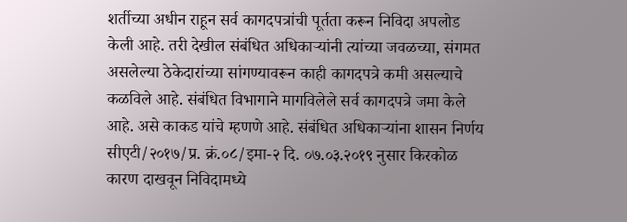शर्तीच्या अधीन राहून सर्व कागदपत्रांची पूर्तता करून निविदा अपलोड केली आहे. तरी देखील संबंधित अधिकाऱ्यांनी त्यांच्या जवळच्या, संगमत असलेल्या ठेकेदारांच्या सांगण्यावरून काही कागदपत्रे कमी असल्याचे कळविले आहे. संबंधित विभागाने मागविलेले सर्व कागदपत्रे जमा केले आहे. असे काकड यांचे म्हणणे आहे. संबंधित अधिकाऱ्यांना शासन निर्णय सीएटी/२०१७/प्र. क्रं.०८/इमा-२ दि. ०७.०३.२०१९ नुसार किरकोळ कारण दाखवून निविदामध्ये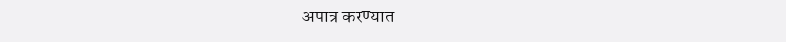अपात्र करण्यात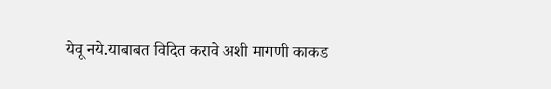येवू नये.याबाबत विदित करावे अशी मागणी काकड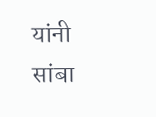यांनी सांबा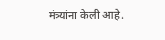मंत्र्यांना केली आहे.